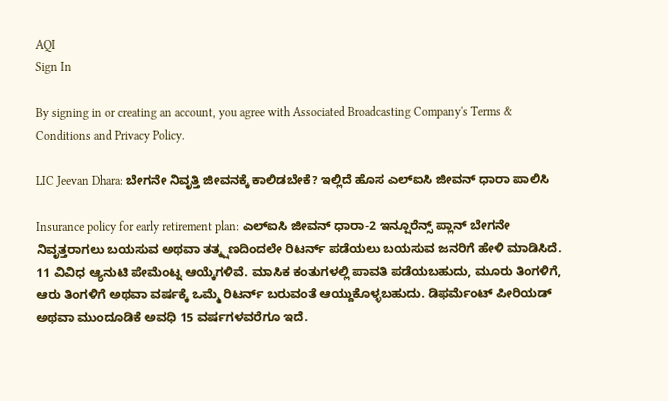AQI
Sign In

By signing in or creating an account, you agree with Associated Broadcasting Company's Terms & Conditions and Privacy Policy.

LIC Jeevan Dhara: ಬೇಗನೇ ನಿವೃತ್ತಿ ಜೀವನಕ್ಕೆ ಕಾಲಿಡಬೇಕೆ? ಇಲ್ಲಿದೆ ಹೊಸ ಎಲ್ಐಸಿ ಜೀವನ್ ಧಾರಾ ಪಾಲಿಸಿ

Insurance policy for early retirement plan: ಎಲ್ಐಸಿ ಜೀವನ್ ಧಾರಾ-2 ಇನ್ಷೂರೆನ್ಸ್ ಪ್ಲಾನ್ ಬೇಗನೇ ನಿವೃತ್ತರಾಗಲು ಬಯಸುವ ಅಥವಾ ತತ್ಕ್ಷಣದಿಂದಲೇ ರಿಟರ್ನ್ ಪಡೆಯಲು ಬಯಸುವ ಜನರಿಗೆ ಹೇಳಿ ಮಾಡಿಸಿದೆ. 11 ವಿವಿಧ ಆ್ಯನುಟಿ ಪೇಮೆಂಟ್ನ ಆಯ್ಕೆಗಳಿವೆ. ಮಾಸಿಕ ಕಂತುಗಳಲ್ಲಿ ಪಾವತಿ ಪಡೆಯಬಹುದು, ಮೂರು ತಿಂಗಳಿಗೆ, ಆರು ತಿಂಗಳಿಗೆ ಅಥವಾ ವರ್ಷಕ್ಕೆ ಒಮ್ಮೆ ರಿಟರ್ನ್ ಬರುವಂತೆ ಆಯ್ದುಕೊಳ್ಳಬಹುದು. ಡಿಫರ್ಮೆಂಟ್ ಪೀರಿಯಡ್ ಅಥವಾ ಮುಂದೂಡಿಕೆ ಅವಧಿ 15 ವರ್ಷಗಳವರೆಗೂ ಇದೆ.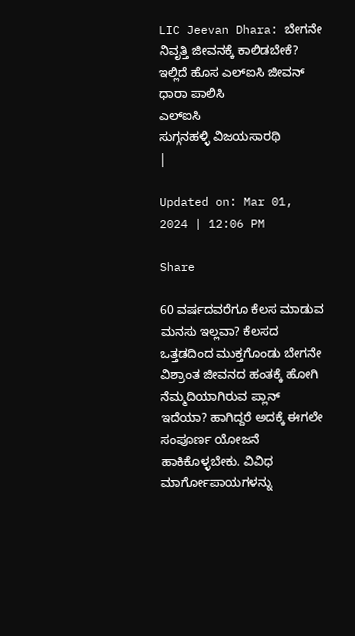LIC Jeevan Dhara: ಬೇಗನೇ ನಿವೃತ್ತಿ ಜೀವನಕ್ಕೆ ಕಾಲಿಡಬೇಕೆ? ಇಲ್ಲಿದೆ ಹೊಸ ಎಲ್ಐಸಿ ಜೀವನ್ ಧಾರಾ ಪಾಲಿಸಿ
ಎಲ್ಐಸಿ
ಸುಗ್ಗನಹಳ್ಳಿ ವಿಜಯಸಾರಥಿ
|

Updated on: Mar 01, 2024 | 12:06 PM

Share

60 ವರ್ಷದವರೆಗೂ ಕೆಲಸ ಮಾಡುವ ಮನಸು ಇಲ್ಲವಾ? ಕೆಲಸದ ಒತ್ತಡದಿಂದ ಮುಕ್ತಗೊಂಡು ಬೇಗನೇ ವಿಶ್ರಾಂತ ಜೀವನದ ಹಂತಕ್ಕೆ ಹೋಗಿ ನೆಮ್ಮದಿಯಾಗಿರುವ ಪ್ಲಾನ್ ಇದೆಯಾ? ಹಾಗಿದ್ದರೆ ಅದಕ್ಕೆ ಈಗಲೇ ಸಂಪೂರ್ಣ ಯೋಜನೆ ಹಾಕಿಕೊಳ್ಳಬೇಕು. ವಿವಿಧ ಮಾರ್ಗೋಪಾಯಗಳನ್ನು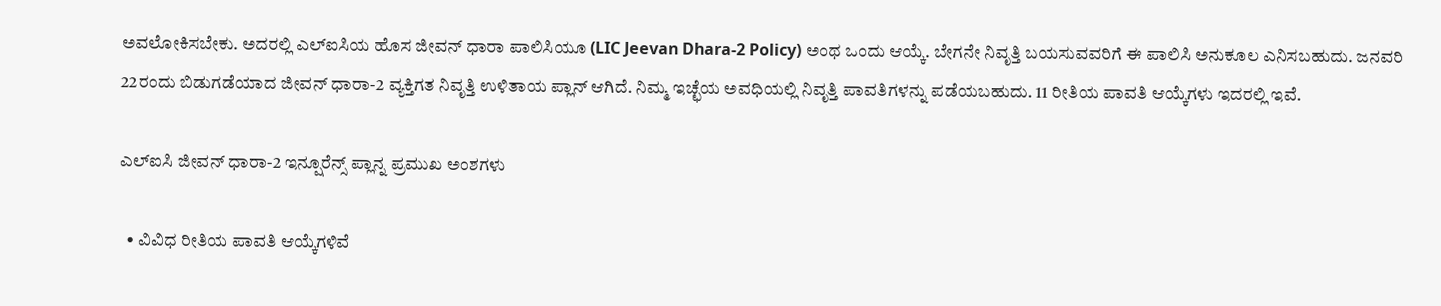ಅವಲೋಕಿಸಬೇಕು. ಅದರಲ್ಲಿ ಎಲ್ಐಸಿಯ ಹೊಸ ಜೀವನ್ ಧಾರಾ ಪಾಲಿಸಿಯೂ (LIC Jeevan Dhara-2 Policy) ಅಂಥ ಒಂದು ಆಯ್ಕೆ. ಬೇಗನೇ ನಿವೃತ್ತಿ ಬಯಸುವವರಿಗೆ ಈ ಪಾಲಿಸಿ ಅನುಕೂಲ ಎನಿಸಬಹುದು. ಜನವರಿ 22ರಂದು ಬಿಡುಗಡೆಯಾದ ಜೀವನ್ ಧಾರಾ-2 ವ್ಯಕ್ತಿಗತ ನಿವೃತ್ತಿ ಉಳಿತಾಯ ಪ್ಲಾನ್ ಆಗಿದೆ. ನಿಮ್ಮ ಇಚ್ಛೆಯ ಅವಧಿಯಲ್ಲಿ ನಿವೃತ್ತಿ ಪಾವತಿಗಳನ್ನು ಪಡೆಯಬಹುದು. 11 ರೀತಿಯ ಪಾವತಿ ಆಯ್ಕೆಗಳು ಇದರಲ್ಲಿ ಇವೆ.

ಎಲ್ಐಸಿ ಜೀವನ್ ಧಾರಾ-2 ಇನ್ಷೂರೆನ್ಸ್ ಪ್ಲಾನ್ನ ಪ್ರಮುಖ ಅಂಶಗಳು

  • ವಿವಿಧ ರೀತಿಯ ಪಾವತಿ ಆಯ್ಕೆಗಳಿವೆ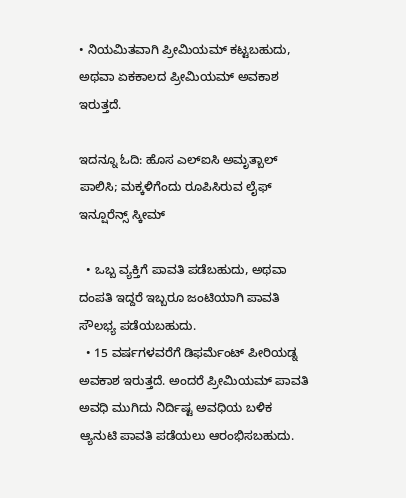• ನಿಯಮಿತವಾಗಿ ಪ್ರೀಮಿಯಮ್ ಕಟ್ಟಬಹುದು, ಅಥವಾ ಏಕಕಾಲದ ಪ್ರೀಮಿಯಮ್ ಅವಕಾಶ ಇರುತ್ತದೆ.

ಇದನ್ನೂ ಓದಿ: ಹೊಸ ಎಲ್ಐಸಿ ಅಮೃತ್ಬಾಲ್ ಪಾಲಿಸಿ; ಮಕ್ಕಳಿಗೆಂದು ರೂಪಿಸಿರುವ ಲೈಫ್ ಇನ್ಷೂರೆನ್ಸ್ ಸ್ಕೀಮ್

  • ಒಬ್ಬ ವ್ಯಕ್ತಿಗೆ ಪಾವತಿ ಪಡೆಬಹುದು, ಅಥವಾ ದಂಪತಿ ಇದ್ದರೆ ಇಬ್ಬರೂ ಜಂಟಿಯಾಗಿ ಪಾವತಿ ಸೌಲಭ್ಯ ಪಡೆಯಬಹುದು.
  • 15 ವರ್ಷಗಳವರೆಗೆ ಡಿಫರ್ಮೆಂಟ್ ಪೀರಿಯಡ್ನ ಅವಕಾಶ ಇರುತ್ತದೆ. ಅಂದರೆ ಪ್ರೀಮಿಯಮ್ ಪಾವತಿ ಅವಧಿ ಮುಗಿದು ನಿರ್ದಿಷ್ಟ ಅವಧಿಯ ಬಳಿಕ ಆ್ಯನುಟಿ ಪಾವತಿ ಪಡೆಯಲು ಆರಂಭಿಸಬಹುದು.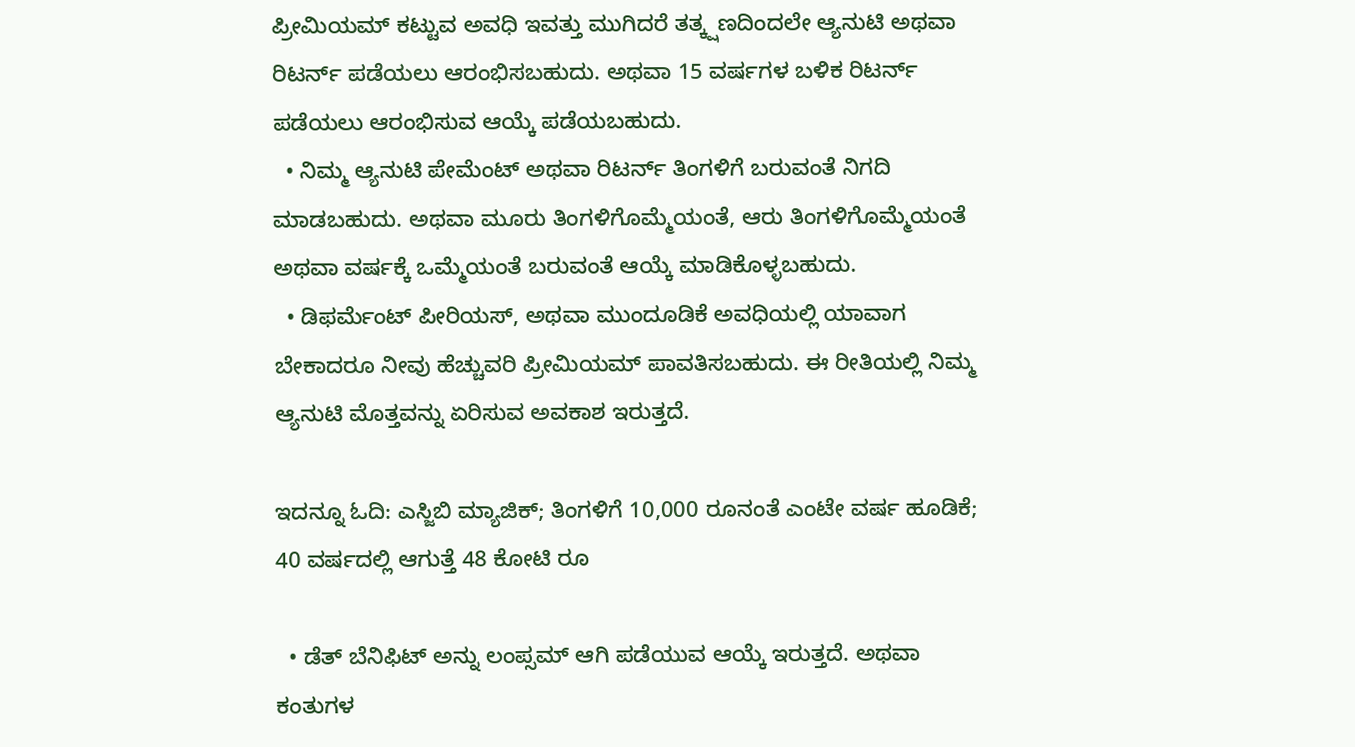ಪ್ರೀಮಿಯಮ್ ಕಟ್ಟುವ ಅವಧಿ ಇವತ್ತು ಮುಗಿದರೆ ತತ್ಕ್ಷಣದಿಂದಲೇ ಆ್ಯನುಟಿ ಅಥವಾ ರಿಟರ್ನ್ ಪಡೆಯಲು ಆರಂಭಿಸಬಹುದು. ಅಥವಾ 15 ವರ್ಷಗಳ ಬಳಿಕ ರಿಟರ್ನ್ ಪಡೆಯಲು ಆರಂಭಿಸುವ ಆಯ್ಕೆ ಪಡೆಯಬಹುದು.
  • ನಿಮ್ಮ ಆ್ಯನುಟಿ ಪೇಮೆಂಟ್ ಅಥವಾ ರಿಟರ್ನ್ ತಿಂಗಳಿಗೆ ಬರುವಂತೆ ನಿಗದಿ ಮಾಡಬಹುದು. ಅಥವಾ ಮೂರು ತಿಂಗಳಿಗೊಮ್ಮೆಯಂತೆ, ಆರು ತಿಂಗಳಿಗೊಮ್ಮೆಯಂತೆ ಅಥವಾ ವರ್ಷಕ್ಕೆ ಒಮ್ಮೆಯಂತೆ ಬರುವಂತೆ ಆಯ್ಕೆ ಮಾಡಿಕೊಳ್ಳಬಹುದು.
  • ಡಿಫರ್ಮೆಂಟ್ ಪೀರಿಯಸ್, ಅಥವಾ ಮುಂದೂಡಿಕೆ ಅವಧಿಯಲ್ಲಿ ಯಾವಾಗ ಬೇಕಾದರೂ ನೀವು ಹೆಚ್ಚುವರಿ ಪ್ರೀಮಿಯಮ್ ಪಾವತಿಸಬಹುದು. ಈ ರೀತಿಯಲ್ಲಿ ನಿಮ್ಮ ಆ್ಯನುಟಿ ಮೊತ್ತವನ್ನು ಏರಿಸುವ ಅವಕಾಶ ಇರುತ್ತದೆ.

ಇದನ್ನೂ ಓದಿ: ಎಸ್ಜಿಬಿ ಮ್ಯಾಜಿಕ್; ತಿಂಗಳಿಗೆ 10,000 ರೂನಂತೆ ಎಂಟೇ ವರ್ಷ ಹೂಡಿಕೆ; 40 ವರ್ಷದಲ್ಲಿ ಆಗುತ್ತೆ 48 ಕೋಟಿ ರೂ

  • ಡೆತ್ ಬೆನಿಫಿಟ್ ಅನ್ನು ಲಂಪ್ಸಮ್ ಆಗಿ ಪಡೆಯುವ ಆಯ್ಕೆ ಇರುತ್ತದೆ. ಅಥವಾ ಕಂತುಗಳ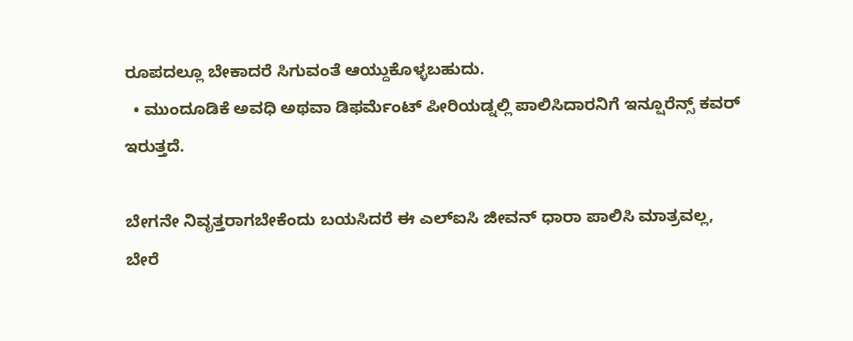ರೂಪದಲ್ಲೂ ಬೇಕಾದರೆ ಸಿಗುವಂತೆ ಆಯ್ದುಕೊಳ್ಳಬಹುದು.
  • ಮುಂದೂಡಿಕೆ ಅವಧಿ ಅಥವಾ ಡಿಫರ್ಮೆಂಟ್ ಪೀರಿಯಡ್ನಲ್ಲಿ ಪಾಲಿಸಿದಾರನಿಗೆ ಇನ್ಷೂರೆನ್ಸ್ ಕವರ್ ಇರುತ್ತದೆ.

ಬೇಗನೇ ನಿವೃತ್ತರಾಗಬೇಕೆಂದು ಬಯಸಿದರೆ ಈ ಎಲ್ಐಸಿ ಜೀವನ್ ಧಾರಾ ಪಾಲಿಸಿ ಮಾತ್ರವಲ್ಲ, ಬೇರೆ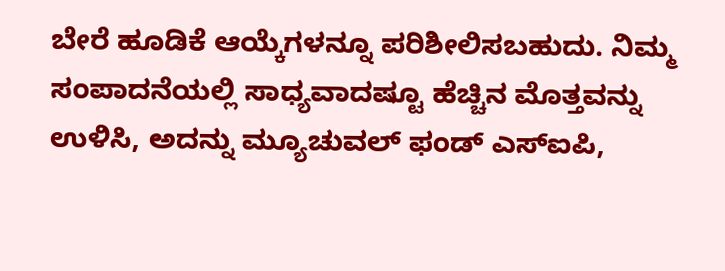ಬೇರೆ ಹೂಡಿಕೆ ಆಯ್ಕೆಗಳನ್ನೂ ಪರಿಶೀಲಿಸಬಹುದು. ನಿಮ್ಮ ಸಂಪಾದನೆಯಲ್ಲಿ ಸಾಧ್ಯವಾದಷ್ಟೂ ಹೆಚ್ಚಿನ ಮೊತ್ತವನ್ನು ಉಳಿಸಿ, ಅದನ್ನು ಮ್ಯೂಚುವಲ್ ಫಂಡ್ ಎಸ್ಐಪಿ,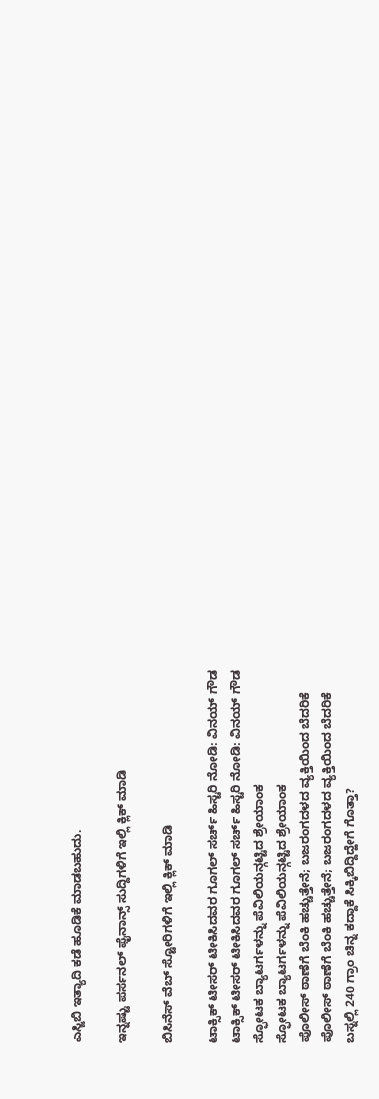ಎಸ್ಜಿಬಿ ಇತ್ಯಾದಿ ಕಡೆ ಹೂಡಿಕೆ ಮಾಡಬಹುದು.

ಇನ್ನಷ್ಟು ಪರ್ಸನಲ್ ಫೈನಾನ್ಸ್ ಸುದ್ದಿಗಳಿಗೆ ಇಲ್ಲಿ ಕ್ಲಿಕ್ ಮಾಡಿ

ಬಿಸಿನೆಸ್ ವೆಬ್ ಸ್ಟೋರಿಗಳಿಗೆ ಇಲ್ಲಿ ಕ್ಲಿಕ್ ಮಾಡಿ

ಟಾಕ್ಸಿಕ್ ಟೀಸರ್ ಟೀಕಿಸಿದವರ ಗೂಗಲ್ ಸರ್ಚ್ ಹಿಸ್ಟರಿ ನೋಡಿ: ವಿನಯ್ ಗೌಡ
ಟಾಕ್ಸಿಕ್ ಟೀಸರ್ ಟೀಕಿಸಿದವರ ಗೂಗಲ್ ಸರ್ಚ್ ಹಿಸ್ಟರಿ ನೋಡಿ: ವಿನಯ್ ಗೌಡ
ಸ್ಫೋಟಕ ಬ್ಯಾಟರ್ಗಳನ್ನು ಪೆವಿಲಿಯನ್ಗಟ್ಟಿದ ಶ್ರೇಯಾಂಕ
ಸ್ಫೋಟಕ ಬ್ಯಾಟರ್ಗಳನ್ನು ಪೆವಿಲಿಯನ್ಗಟ್ಟಿದ ಶ್ರೇಯಾಂಕ
ಪೊಲೀಸ್ ಠಾಣೆಗೆ ಬೆಂಕಿ ಹಚ್ಚುತ್ತೇನೆ; ಬಜರಂಗದಳದ ವ್ಯಕ್ತಿಯಿಂದ ಬೆದರಿಕೆ
ಪೊಲೀಸ್ ಠಾಣೆಗೆ ಬೆಂಕಿ ಹಚ್ಚುತ್ತೇನೆ; ಬಜರಂಗದಳದ ವ್ಯಕ್ತಿಯಿಂದ ಬೆದರಿಕೆ
ಬಸ್ನಲ್ಲಿ 240 ಗ್ರಾಂ ಚಿನ್ನ ಕದ್ದಾಕೆ ಸಿಕ್ಕಿಬಿದ್ದಿದ್ಹೇಗೆ ಗೊತ್ತಾ?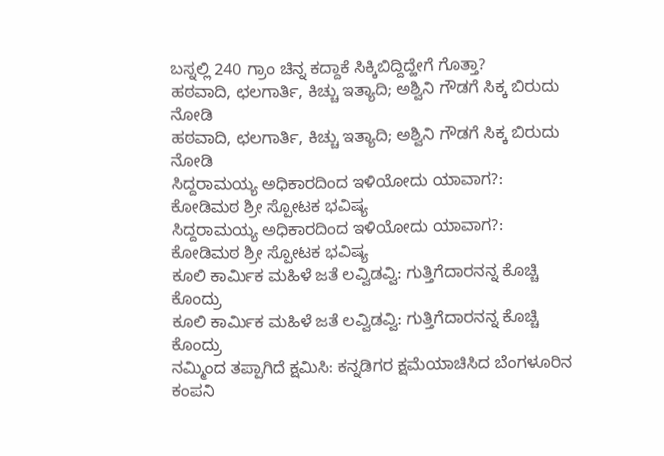ಬಸ್ನಲ್ಲಿ 240 ಗ್ರಾಂ ಚಿನ್ನ ಕದ್ದಾಕೆ ಸಿಕ್ಕಿಬಿದ್ದಿದ್ಹೇಗೆ ಗೊತ್ತಾ?
ಹಠವಾದಿ, ಛಲಗಾರ್ತಿ, ಕಿಚ್ಚು ಇತ್ಯಾದಿ; ಅಶ್ವಿನಿ ಗೌಡಗೆ ಸಿಕ್ಕ ಬಿರುದು ನೋಡಿ
ಹಠವಾದಿ, ಛಲಗಾರ್ತಿ, ಕಿಚ್ಚು ಇತ್ಯಾದಿ; ಅಶ್ವಿನಿ ಗೌಡಗೆ ಸಿಕ್ಕ ಬಿರುದು ನೋಡಿ
ಸಿದ್ದರಾಮಯ್ಯ ಅಧಿಕಾರದಿಂದ ಇಳಿಯೋದು ಯಾವಾಗ?: ಕೋಡಿಮಠ ಶ್ರೀ ಸ್ಪೋಟಕ ಭವಿಷ್ಯ
ಸಿದ್ದರಾಮಯ್ಯ ಅಧಿಕಾರದಿಂದ ಇಳಿಯೋದು ಯಾವಾಗ?: ಕೋಡಿಮಠ ಶ್ರೀ ಸ್ಪೋಟಕ ಭವಿಷ್ಯ
ಕೂಲಿ ಕಾರ್ಮಿಕ ಮಹಿಳೆ ಜತೆ ಲವ್ವಿಡವ್ವಿ: ಗುತ್ತಿಗೆದಾರನನ್ನ ಕೊಚ್ಚಿ ಕೊಂದ್ರು
ಕೂಲಿ ಕಾರ್ಮಿಕ ಮಹಿಳೆ ಜತೆ ಲವ್ವಿಡವ್ವಿ: ಗುತ್ತಿಗೆದಾರನನ್ನ ಕೊಚ್ಚಿ ಕೊಂದ್ರು
ನಮ್ಮಿಂದ ತಪ್ಪಾಗಿದೆ ಕ್ಷಮಿಸಿ: ಕನ್ನಡಿಗರ ಕ್ಷಮೆಯಾಚಿಸಿದ ಬೆಂಗಳೂರಿನ ಕಂಪನಿ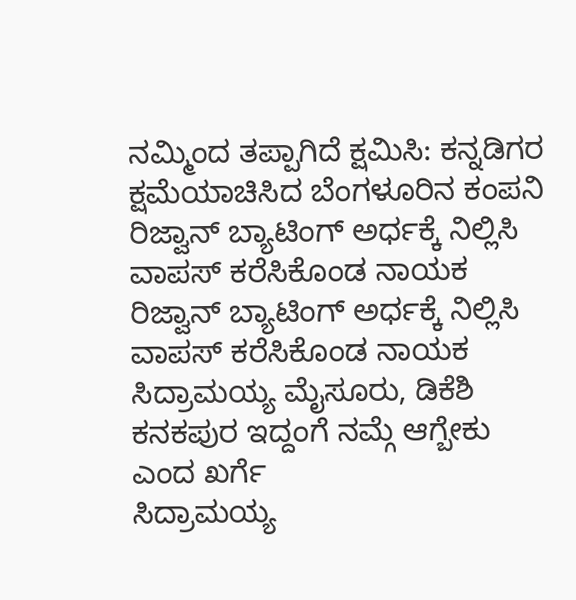ನಮ್ಮಿಂದ ತಪ್ಪಾಗಿದೆ ಕ್ಷಮಿಸಿ: ಕನ್ನಡಿಗರ ಕ್ಷಮೆಯಾಚಿಸಿದ ಬೆಂಗಳೂರಿನ ಕಂಪನಿ
ರಿಜ್ವಾನ್ ಬ್ಯಾಟಿಂಗ್‌ ಅರ್ಧಕ್ಕೆ ನಿಲ್ಲಿಸಿ ವಾಪಸ್ ಕರೆಸಿಕೊಂಡ ನಾಯಕ
ರಿಜ್ವಾನ್ ಬ್ಯಾಟಿಂಗ್‌ ಅರ್ಧಕ್ಕೆ ನಿಲ್ಲಿಸಿ ವಾಪಸ್ ಕರೆಸಿಕೊಂಡ ನಾಯಕ
ಸಿದ್ರಾಮಯ್ಯ ಮೈಸೂರು, ಡಿಕೆಶಿ ಕನಕಪುರ ಇದ್ದಂಗೆ ನಮ್ಗೆ ಆಗ್ಬೇಕು ಎಂದ ಖರ್ಗೆ
ಸಿದ್ರಾಮಯ್ಯ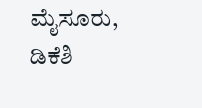ಮೈಸೂರು, ಡಿಕೆಶಿ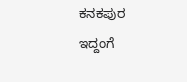ಕನಕಪುರ ಇದ್ದಂಗೆ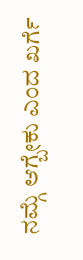ನಮ್ಗೆ ಆಗ್ಬೇಕು ಎಂದ ಖರ್ಗೆ